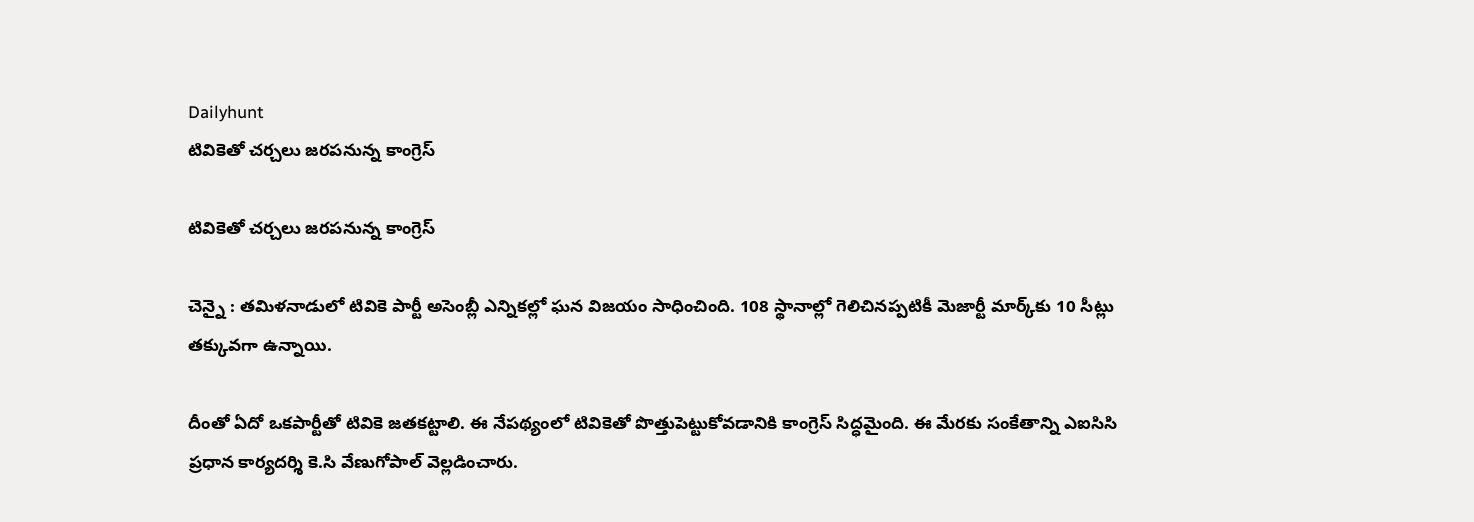Dailyhunt
టివికెతో చర్చలు జరపనున్న కాంగ్రెస్‌

టివికెతో చర్చలు జరపనున్న కాంగ్రెస్‌

చెన్నై : తమిళనాడులో టివికె పార్టీ అసెంబ్లీ ఎన్నికల్లో ఘన విజయం సాధించింది. 108 స్థానాల్లో గెలిచినప్పటికీ మెజార్టీ మార్క్‌కు 10 సీట్లు తక్కువగా ఉన్నాయి.

దీంతో ఏదో ఒకపార్టీతో టివికె జతకట్టాలి. ఈ నేపథ్యంలో టివికెతో పొత్తుపెట్టుకోవడానికి కాంగ్రెస్‌ సిద్ధమైంది. ఈ మేరకు సంకేతాన్ని ఎఐసిసి ప్రధాన కార్యదర్శి కె.సి వేణుగోపాల్‌ వెల్లడించారు.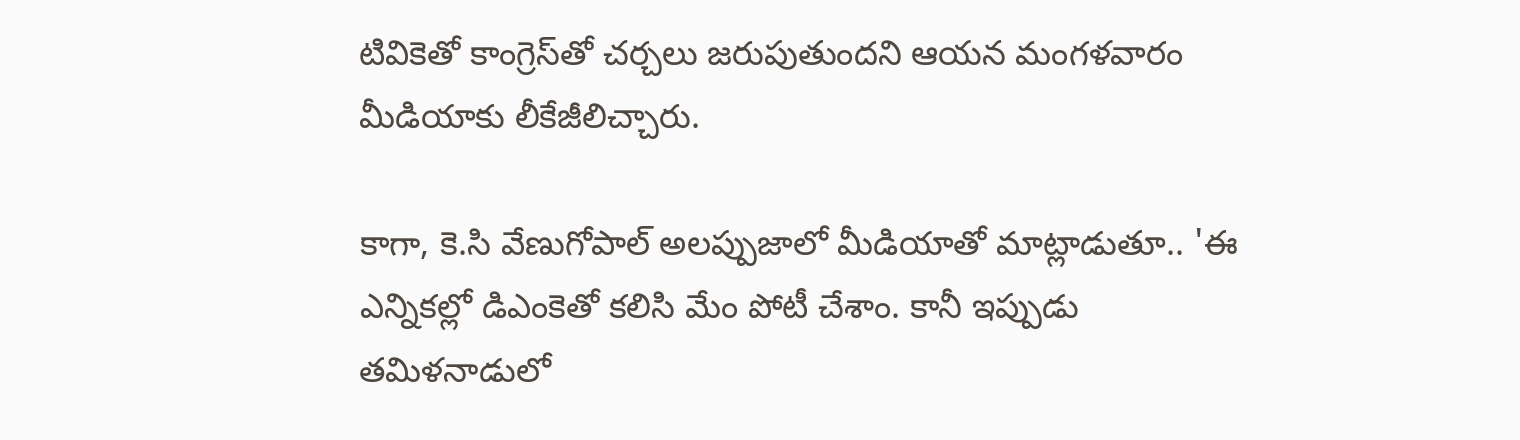టివికెతో కాంగ్రెస్‌తో చర్చలు జరుపుతుందని ఆయన మంగళవారం మీడియాకు లీకేజీలిచ్చారు.

కాగా, కె.సి వేణుగోపాల్‌ అలప్పుజాలో మీడియాతో మాట్లాడుతూ.. 'ఈ ఎన్నికల్లో డిఎంకెతో కలిసి మేం పోటీ చేశాం. కానీ ఇప్పుడు తమిళనాడులో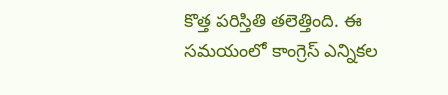కొత్త పరిస్తితి తలెత్తింది. ఈ సమయంలో కాంగ్రెస్‌ ఎన్నికల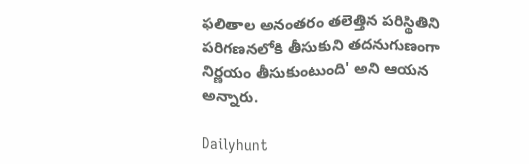ఫలితాల అనంతరం తలెత్తిన పరిస్థితిని పరిగణనలోకి తీసుకుని తదనుగుణంగా నిర్ణయం తీసుకుంటుంది' అని ఆయన అన్నారు.

Dailyhunt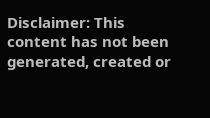Disclaimer: This content has not been generated, created or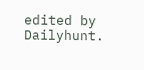edited by Dailyhunt.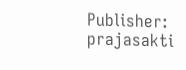Publisher: prajasakti